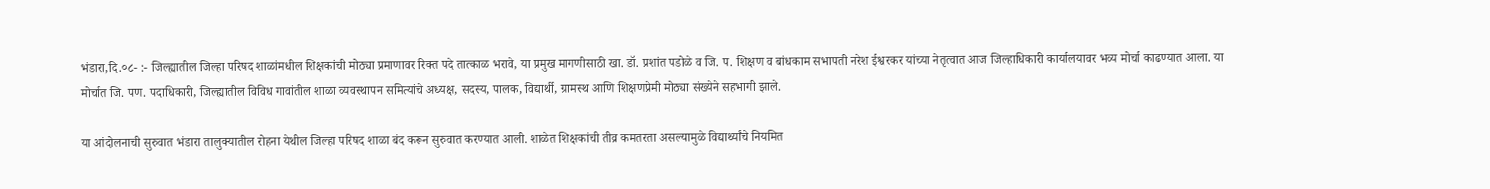भंडारा,दि.०८- :- जिल्ह्यातील जिल्हा परिषद शाळांमधील शिक्षकांची मोठ्या प्रमाणावर रिक्त पदे तात्काळ भरावे, या प्रमुख मागणीसाठी खा. डॉ. प्रशांत पडोळे व जि. प. शिक्षण व बांधकाम सभापती नरेश ईश्वरकर यांच्या नेतृत्वात आज जिल्हाधिकारी कार्यालयावर भव्य मोर्चा काढण्यात आला. या मोर्चात जि. पण. पदाधिकारी, जिल्ह्यातील विविध गावांतील शाळा व्यवस्थापन समित्यांचे अध्यक्ष, सदस्य, पालक, विद्यार्थी, ग्रामस्थ आणि शिक्षणप्रेमी मोठ्या संख्येने सहभागी झाले.

या आंदोलनाची सुरुवात भंडारा तालुक्यातील रोहना येथील जिल्हा परिषद शाळा बंद करून सुरुवात करण्यात आली. शाळेत शिक्षकांची तीव्र कमतरता असल्यामुळे विद्यार्थ्यांचे नियमित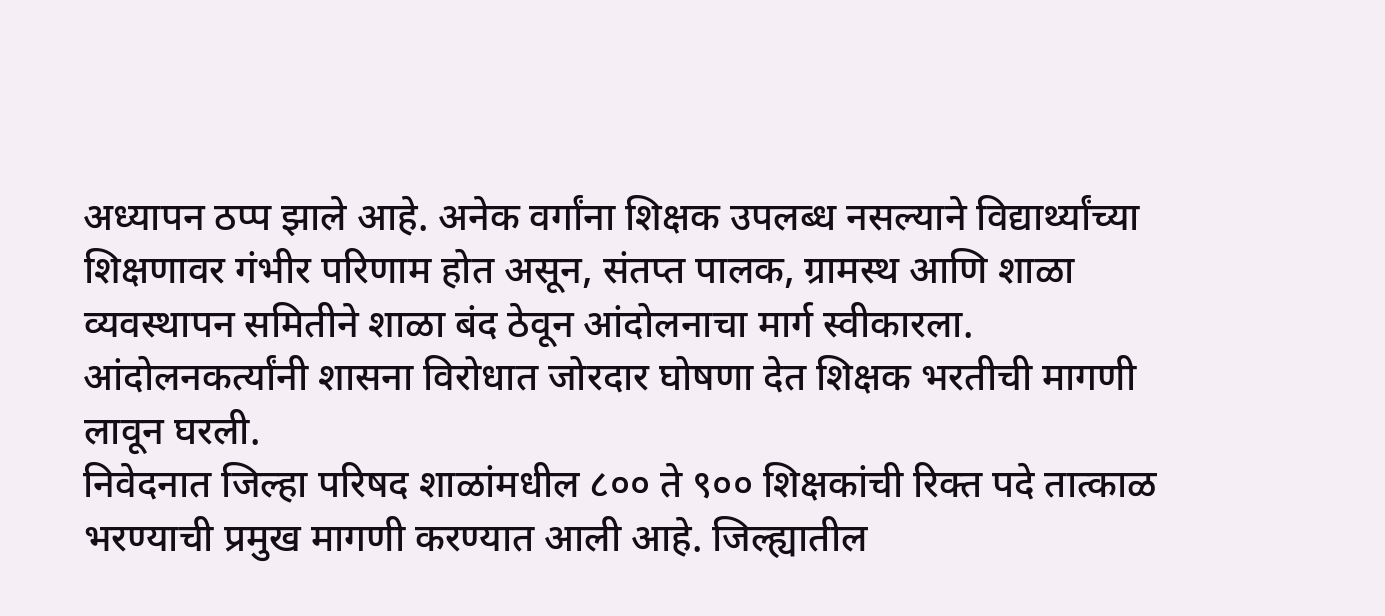अध्यापन ठप्प झाले आहे. अनेक वर्गांना शिक्षक उपलब्ध नसल्याने विद्यार्थ्यांच्या शिक्षणावर गंभीर परिणाम होत असून, संतप्त पालक, ग्रामस्थ आणि शाळा व्यवस्थापन समितीने शाळा बंद ठेवून आंदोलनाचा मार्ग स्वीकारला. आंदोलनकर्त्यांनी शासना विरोधात जोरदार घोषणा देत शिक्षक भरतीची मागणी लावून घरली.
निवेदनात जिल्हा परिषद शाळांमधील ८०० ते ९०० शिक्षकांची रिक्त पदे तात्काळ भरण्याची प्रमुख मागणी करण्यात आली आहे. जिल्ह्यातील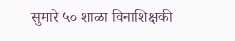सुमारे ५० शाळा विनाशिक्षकी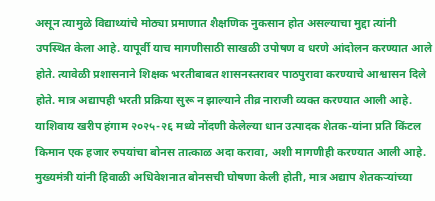असून त्यामुळे विद्याथ्यांचे मोठ्या प्रमाणात शैक्षणिक नुकसान होत असल्याचा मुद्दा त्यांनी उपस्थित केला आहे. यापूर्वी याच मागणीसाठी साखळी उपोषण व धरणे आंदोलन करण्यात आले होते. त्यावेळी प्रशासनाने शिक्षक भरतीबाबत शासनस्तरावर पाठपुरावा करण्याचे आश्वासन दिले होते. मात्र अद्यापही भरती प्रक्रिया सुरू न झाल्याने तीव्र नाराजी व्यक्त करण्यात आली आहे.
याशिवाय खरीप हंगाम २०२५-२६ मध्ये नोंदणी केलेल्या धान उत्पादक शेतक-यांना प्रति किंटल किमान एक हजार रुपयांचा बोनस तात्काळ अदा करावा, अशी मागणीही करण्यात आली आहे. मुख्यमंत्री यांनी हिवाळी अधिवेशनात बोनसची घोषणा केली होती, मात्र अद्याप शेतकऱ्यांच्या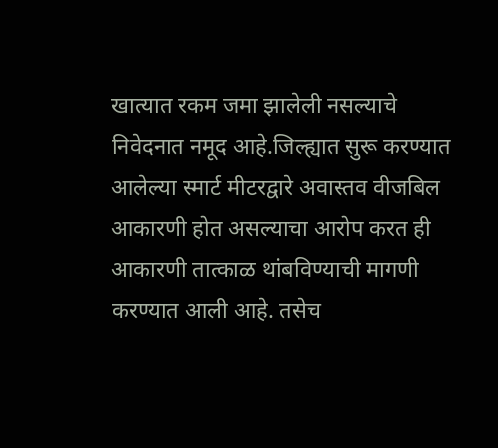खात्यात रकम जमा झालेली नसल्याचे निवेदनात नमूद आहे.जिल्ह्यात सुरू करण्यात आलेल्या स्मार्ट मीटरद्वारे अवास्तव वीजबिल आकारणी होत असल्याचा आरोप करत ही आकारणी तात्काळ थांबविण्याची मागणी करण्यात आली आहे. तसेच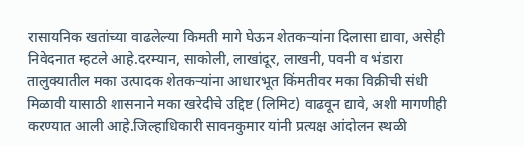रासायनिक खतांच्या वाढलेल्या किमती मागे घेऊन शेतकऱ्यांना दिलासा द्यावा, असेही निवेदनात म्हटले आहे.दरम्यान, साकोली, लाखांदूर, लाखनी, पवनी व भंडारा तालुक्यातील मका उत्पादक शेतकऱ्यांना आधारभूत किंमतीवर मका विक्रीची संधी मिळावी यासाठी शासनाने मका खरेदीचे उद्दिष्ट (लिमिट) वाढवून द्यावे, अशी मागणीही करण्यात आली आहे.जिल्हाधिकारी सावनकुमार यांनी प्रत्यक्ष आंदोलन स्थळी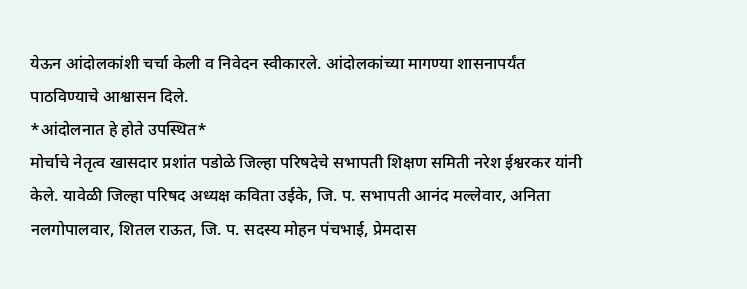येऊन आंदोलकांशी चर्चा केली व निवेदन स्वीकारले. आंदोलकांच्या मागण्या शासनापर्यंत पाठविण्याचे आश्वासन दिले.
*आंदोलनात हे होते उपस्थित*
मोर्चाचे नेतृत्व खासदार प्रशांत पडोळे जिल्हा परिषदेचे सभापती शिक्षण समिती नरेश ईश्वरकर यांनी केले. यावेळी जिल्हा परिषद अध्यक्ष कविता उईके, जि. प. सभापती आनंद मल्लेवार, अनिता नलगोपालवार, शितल राऊत, जि. प. सदस्य मोहन पंचभाई, प्रेमदास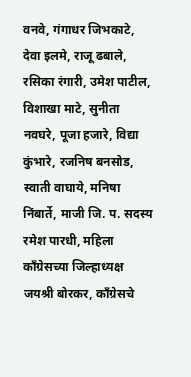वनवे, गंगाधर जिभकाटे, देवा इलमे, राजू ढबाले, रसिका रंगारी, उमेश पाटील, विशाखा माटे, सुनीता नवघरे, पूजा हजारे, विद्या कुंभारे, रजनिष बनसोड, स्वाती वाघाये, मनिषा निंबार्ते, माजी जि. प. सदस्य रमेश पारधी, महिला काँग्रेसच्या जिल्हाध्यक्ष जयश्री बोरकर, काँग्रेसचे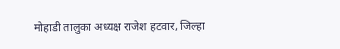मोहाडी तालुका अध्यक्ष राजेश हटवार, जिल्हा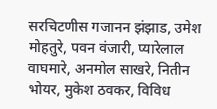सरचिटणीस गजानन झंझाड, उमेश मोहतुरे, पवन वंजारी, प्यारेलाल वाघमारे, अनमोल साखरे, नितीन भोयर, मुकेश ठवकर, विविध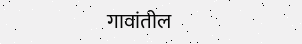गावांतील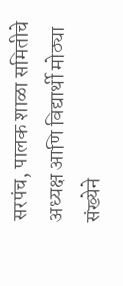सरपंच, पालक शाळा समितीचे अध्यक्ष आणि विद्यार्थी मोठ्या संख्येने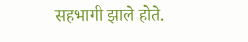सहभागी झाले होते.